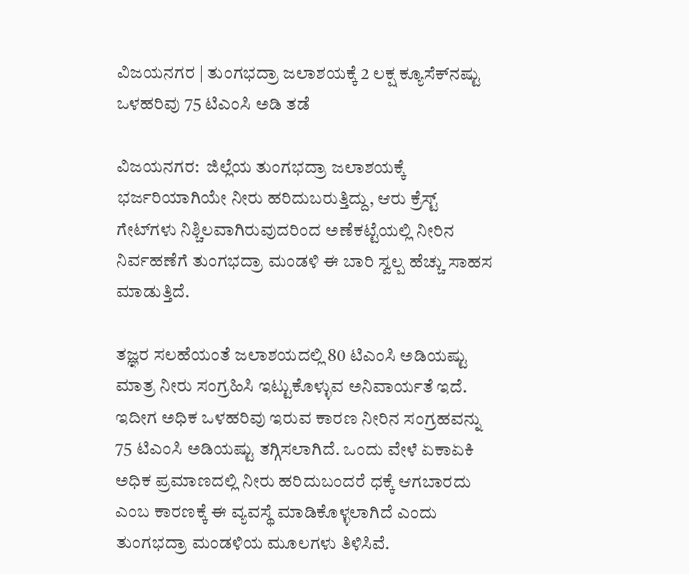ವಿಜಯನಗರ | ತುಂಗಭದ್ರಾ ಜಲಾಶಯಕ್ಕೆ 2 ಲಕ್ಷ ಕ್ಯೂಸೆಕ್‌ನಷ್ಟು ಒಳಹರಿವು 75 ಟಿಎಂಸಿ ಅಡಿ ತಡೆ

ವಿಜಯನಗರ:  ಜಿಲ್ಲೆಯ ತುಂಗಭದ್ರಾ ಜಲಾಶಯಕ್ಕೆ ಭರ್ಜರಿಯಾಗಿಯೇ ನೀರು ಹರಿದುಬರುತ್ತಿದ್ದು, ಆರು ಕ್ರೆಸ್ಟ್‌ ಗೇಟ್‌ಗಳು ನಿಶ್ಚಿಲವಾಗಿರುವುದರಿಂದ ಅಣೆಕಟ್ಟೆಯಲ್ಲಿ ನೀರಿನ ನಿರ್ವಹಣೆಗೆ ತುಂಗಭದ್ರಾ ಮಂಡಳಿ ಈ ಬಾರಿ ಸ್ವಲ್ಪ ಹೆಚ್ಚು ಸಾಹಸ ಮಾಡುತ್ತಿದೆ.

ತಜ್ಞರ ಸಲಹೆಯಂತೆ ಜಲಾಶಯದಲ್ಲಿ 80 ಟಿಎಂಸಿ ಅಡಿಯಷ್ಟು ಮಾತ್ರ ನೀರು ಸಂಗ್ರಹಿಸಿ ಇಟ್ಟುಕೊಳ್ಳುವ ಅನಿವಾರ್ಯತೆ ಇದೆ. ಇದೀಗ ಅಧಿಕ ಒಳಹರಿವು ಇರುವ ಕಾರಣ ನೀರಿನ ಸಂಗ್ರಹವನ್ನು 75 ಟಿಎಂಸಿ ಅಡಿಯಷ್ಟು ತಗ್ಗಿಸಲಾಗಿದೆ. ಒಂದು ವೇಳೆ ಏಕಾಏಕಿ ಅಧಿಕ ಪ್ರಮಾಣದಲ್ಲಿ ನೀರು ಹರಿದುಬಂದರೆ ಧಕ್ಕೆ ಆಗಬಾರದು ಎಂಬ ಕಾರಣಕ್ಕೆ ಈ ವ್ಯವಸ್ಥೆ ಮಾಡಿಕೊಳ್ಳಲಾಗಿದೆ ಎಂದು ತುಂಗಭದ್ರಾ ಮಂಡಳಿಯ ಮೂಲಗಳು ತಿಳಿಸಿವೆ.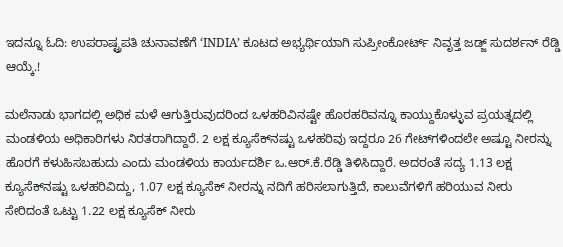ಇದನ್ನೂ ಓದಿ: ಉಪರಾಷ್ಟ್ರಪತಿ ಚುನಾವಣೆಗೆ ‘INDIA’ ಕೂಟದ ಅಭ್ಯರ್ಥಿಯಾಗಿ ಸುಪ್ರೀಂಕೋರ್ಟ್ ನಿವೃತ್ತ ಜಡ್ಜ್ ಸುದರ್ಶನ್ ರೆಡ್ಡಿ ಆಯ್ಕೆ.!

ಮಲೆನಾಡು ಭಾಗದಲ್ಲಿ ಅಧಿಕ ಮಳೆ ಆಗುತ್ತಿರುವುದರಿಂದ ಒಳಹರಿವಿನಷ್ಟೇ ಹೊರಹರಿವನ್ನೂ ಕಾಯ್ದುಕೊಳ್ಳುವ ಪ್ರಯತ್ನದಲ್ಲಿ ಮಂಡಳಿಯ ಅಧಿಕಾರಿಗಳು ನಿರತರಾಗಿದ್ದಾರೆ. 2 ಲಕ್ಷ ಕ್ಯೂಸೆಕ್‌ನಷ್ಟು ಒಳಹರಿವು ಇದ್ದರೂ 26 ಗೇಟ್‌ಗಳಿಂದಲೇ ಅಷ್ಟೂ ನೀರನ್ನು ಹೊರಗೆ ಕಳುಹಿಸಬಹುದು ಎಂದು ಮಂಡಳಿಯ ಕಾರ್ಯದರ್ಶಿ ಒ.ಆರ್‌.ಕೆ.ರೆಡ್ಡಿ ತಿಳಿಸಿದ್ದಾರೆ. ಅದರಂತೆ ಸದ್ಯ 1.13 ಲಕ್ಷ ಕ್ಯೂಸೆಕ್‌ನಷ್ಟು ಒಳಹರಿವಿದ್ದು, 1.07 ಲಕ್ಷ ಕ್ಯೂಸೆಕ್ ನೀರನ್ನು ನದಿಗೆ ಹರಿಸಲಾಗುತ್ತಿದೆ, ಕಾಲುವೆಗಳಿಗೆ ಹರಿಯುವ ನೀರು ಸೇರಿದಂತೆ ಒಟ್ಟು 1.22 ಲಕ್ಷ ಕ್ಯೂಸೆಕ್‌ ನೀರು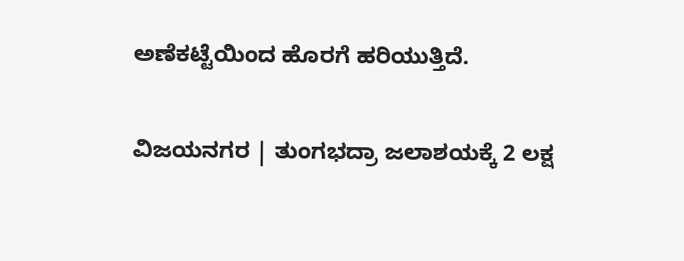ಅಣೆಕಟ್ಟೆಯಿಂದ ಹೊರಗೆ ಹರಿಯುತ್ತಿದೆ.

ವಿಜಯನಗರ | ತುಂಗಭದ್ರಾ ಜಲಾಶಯಕ್ಕೆ 2 ಲಕ್ಷ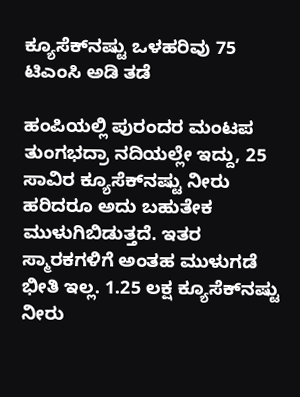ಕ್ಯೂಸೆಕ್‌ನಷ್ಟು ಒಳಹರಿವು 75 ಟಿಎಂಸಿ ಅಡಿ ತಡೆ

ಹಂಪಿಯಲ್ಲಿ ಪುರಂದರ ಮಂಟಪ ತುಂಗಭದ್ರಾ ನದಿಯಲ್ಲೇ ಇದ್ದು, 25 ಸಾವಿರ ಕ್ಯೂಸೆಕ್‌ನಷ್ಟು ನೀರು ಹರಿದರೂ ಅದು ಬಹುತೇಕ ಮುಳುಗಿಬಿಡುತ್ತದೆ. ಇತರ ಸ್ಮಾರಕಗಳಿಗೆ ಅಂತಹ ಮುಳುಗಡೆ ಭೀತಿ ಇಲ್ಲ. 1.25 ಲಕ್ಷ ಕ್ಯೂಸೆಕ್‌ನಷ್ಟು ನೀರು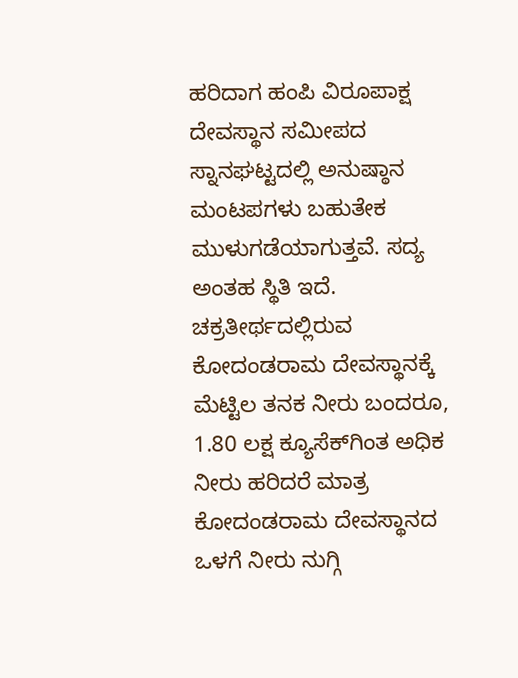ಹರಿದಾಗ ಹಂಪಿ ವಿರೂಪಾಕ್ಷ ದೇವಸ್ಥಾನ ಸಮೀಪದ ಸ್ನಾನಘಟ್ಟದಲ್ಲಿ ಅನುಷ್ಠಾನ ಮಂಟಪಗಳು ಬಹುತೇಕ ಮುಳುಗಡೆಯಾಗುತ್ತವೆ. ಸದ್ಯ ಅಂತಹ ಸ್ಥಿತಿ ಇದೆ. ಚಕ್ರತೀರ್ಥದಲ್ಲಿರುವ ಕೋದಂಡರಾಮ ದೇವಸ್ಥಾನಕ್ಕೆ ಮೆಟ್ಟಿಲ ತನಕ ನೀರು ಬಂದರೂ, 1.80 ಲಕ್ಷ ಕ್ಯೂಸೆಕ್‌ಗಿಂತ ಅಧಿಕ ನೀರು ಹರಿದರೆ ಮಾತ್ರ ಕೋದಂಡರಾಮ ದೇವಸ್ಥಾನದ ಒಳಗೆ ನೀರು ನುಗ್ಗಿ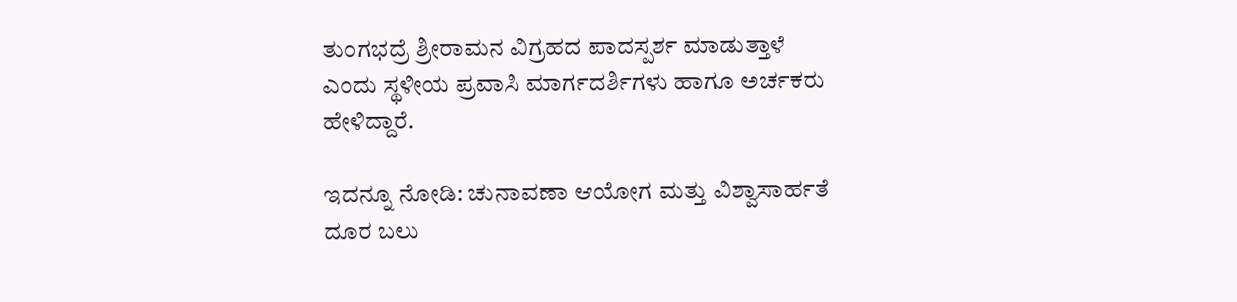ತುಂಗಭದ್ರೆ ಶ್ರೀರಾಮನ ವಿಗ್ರಹದ ಪಾದಸ್ಪರ್ಶ ಮಾಡುತ್ತಾಳೆ ಎಂದು ಸ್ಥಳೀಯ ಪ್ರವಾಸಿ ಮಾರ್ಗದರ್ಶಿಗಳು ಹಾಗೂ ಅರ್ಚಕರು ಹೇಳಿದ್ದಾರೆ.

ಇದನ್ನೂ ನೋಡಿ: ಚುನಾವಣಾ ಆಯೋಗ ಮತ್ತು ವಿಶ್ವಾಸಾರ್ಹತೆ ದೂರ ಬಲು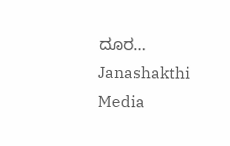ದೂರ… Janashakthi Media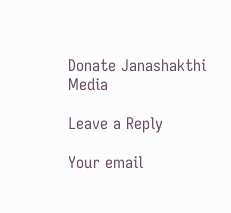Donate Janashakthi Media

Leave a Reply

Your email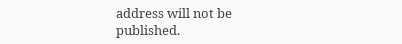address will not be published.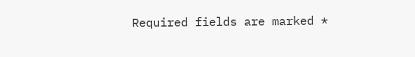Required fields are marked *